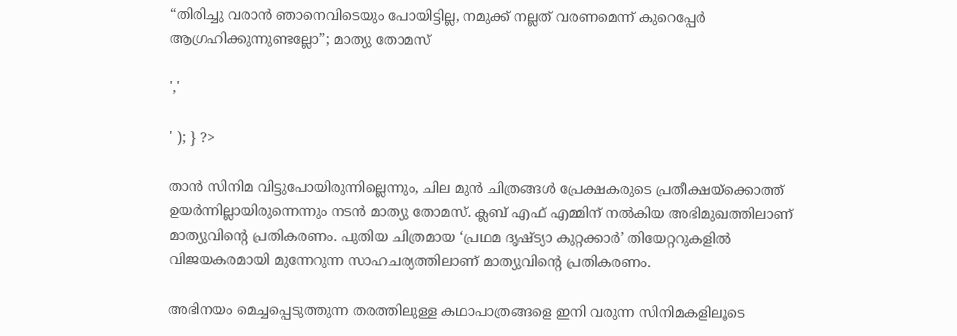“തിരിച്ചു വരാൻ ഞാനെവിടെയും പോയിട്ടില്ല, നമുക്ക് നല്ലത് വരണമെന്ന് കുറെപ്പേർ ആഗ്രഹിക്കുന്നുണ്ടല്ലോ”; മാത്യു തോമസ്

','

' ); } ?>

താൻ സിനിമ വിട്ടുപോയിരുന്നില്ലെന്നും, ചില മുൻ ചിത്രങ്ങൾ പ്രേക്ഷകരുടെ പ്രതീക്ഷയ്‌ക്കൊത്ത് ഉയർന്നില്ലായിരുന്നെന്നും നടൻ മാത്യു തോമസ്. ക്ലബ് എഫ് എമ്മിന് നൽകിയ അഭിമുഖത്തിലാണ് മാത്യുവിന്റെ പ്രതികരണം. പുതിയ ചിത്രമായ ‘പ്രഥമ ദൃഷ്ട്യാ കുറ്റക്കാർ’ തിയേറ്ററുകളിൽ വിജയകരമായി മുന്നേറുന്ന സാഹചര്യത്തിലാണ് മാത്യുവിന്റെ പ്രതികരണം.

അഭിനയം മെച്ചപ്പെടുത്തുന്ന തരത്തിലുള്ള കഥാപാത്രങ്ങളെ ഇനി വരുന്ന സിനിമകളിലൂടെ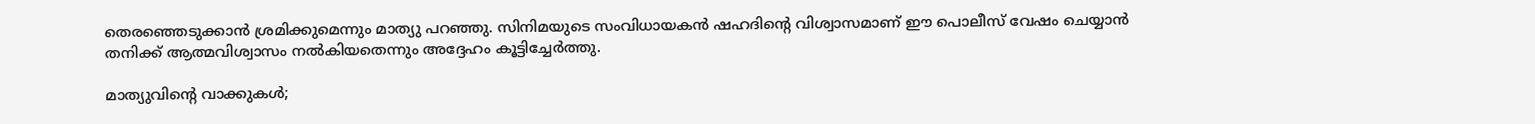തെരഞ്ഞെടുക്കാൻ ശ്രമിക്കുമെന്നും മാത്യു പറഞ്ഞു. സിനിമയുടെ സംവിധായകൻ ഷഹദിന്റെ വിശ്വാസമാണ് ഈ പൊലീസ് വേഷം ചെയ്യാൻ തനിക്ക് ആത്മവിശ്വാസം നൽകിയതെന്നും അദ്ദേഹം കൂട്ടിച്ചേർത്തു.

മാത്യുവിന്റെ വാക്കുകൾ;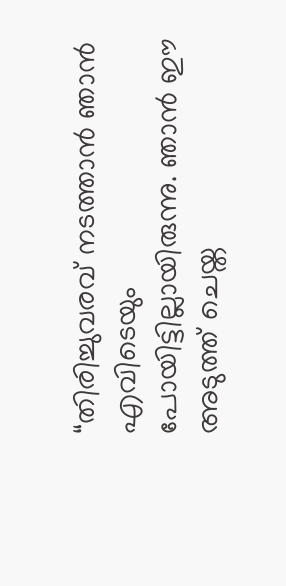“തിരിച്ചുവരവ് നടത്താൻ ഞാൻ എവിടെയും പോയിട്ടില്ലായിരുന്നു. ഞാൻ ഈ അടുത്ത് ചെയ്ത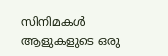സിനിമകൾ ആളുകളുടെ ഒരു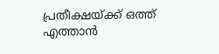പ്രതീക്ഷയ്ക്ക് ഒത്ത് എത്താൻ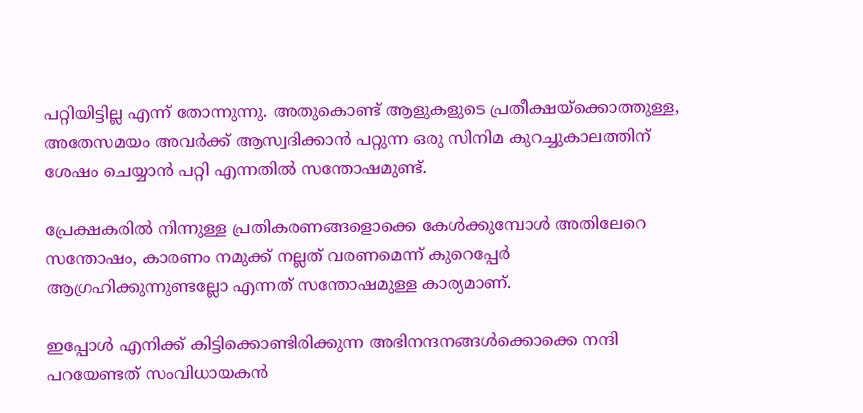പറ്റിയിട്ടില്ല എന്ന് തോന്നുന്നു. അതുകൊണ്ട് ആളുകളുടെ പ്രതീക്ഷയ്ക്കൊത്തുള്ള, അതേസമയം അവർക്ക് ആസ്വദിക്കാൻ പറ്റുന്ന ഒരു സിനിമ കുറച്ചുകാലത്തിന് ശേഷം ചെയ്യാൻ പറ്റി എന്നതിൽ സന്തോഷമുണ്ട്.

പ്രേക്ഷകരിൽ നിന്നുള്ള പ്രതികരണങ്ങളൊക്കെ കേൾക്കുമ്പോൾ അതിലേറെ സന്തോഷം, കാരണം നമുക്ക് നല്ലത് വരണമെന്ന് കുറെപ്പേർ ആഗ്രഹിക്കുന്നുണ്ടല്ലോ എന്നത് സന്തോഷമുള്ള കാര്യമാണ്.

ഇപ്പോൾ എനിക്ക് കിട്ടിക്കൊണ്ടിരിക്കുന്ന അഭിനന്ദനങ്ങൾക്കൊക്കെ നന്ദി പറയേണ്ടത് സംവിധായകൻ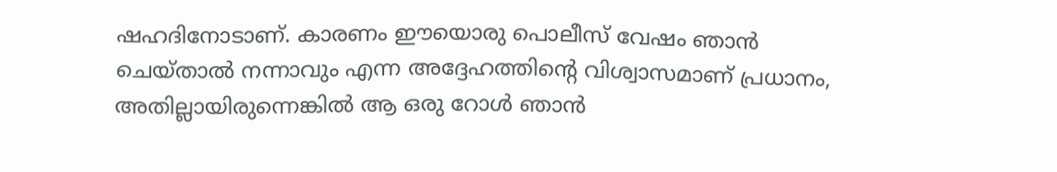ഷഹദിനോടാണ്. കാരണം ഈയൊരു പൊലീസ് വേഷം ഞാൻ ചെയ്താൽ നന്നാവും എന്ന അദ്ദേഹത്തിന്റെ വിശ്വാസമാണ് പ്രധാനം, അതില്ലായിരുന്നെങ്കിൽ ആ ഒരു റോൾ ഞാൻ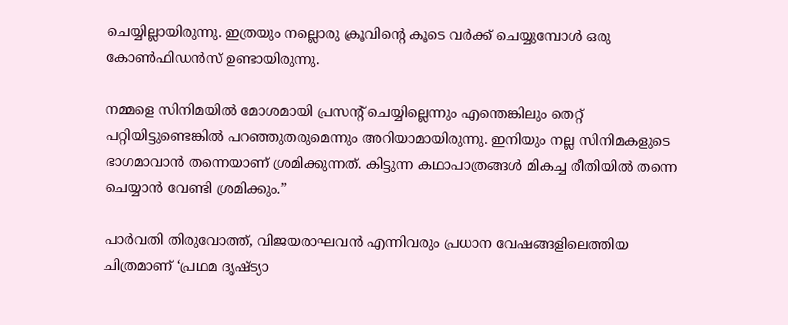ചെയ്യില്ലായിരുന്നു. ഇത്രയും നല്ലൊരു ക്രൂവിന്റെ കൂടെ വർക്ക് ചെയ്യുമ്പോൾ ഒരു കോൺഫിഡൻസ് ഉണ്ടായിരുന്നു.

നമ്മളെ സിനിമയിൽ മോശമായി പ്രസന്റ് ചെയ്യില്ലെന്നും എന്തെങ്കിലും തെറ്റ് പറ്റിയിട്ടുണ്ടെങ്കിൽ പറഞ്ഞുതരുമെന്നും അറിയാമായിരുന്നു. ഇനിയും നല്ല സിനിമകളുടെ ഭാഗമാവാൻ തന്നെയാണ് ശ്രമിക്കുന്നത്. കിട്ടുന്ന കഥാപാത്രങ്ങൾ മികച്ച രീതിയിൽ തന്നെ ചെയ്യാൻ വേണ്ടി ശ്രമിക്കും.”

പാർവതി തിരുവോത്ത്, വിജയരാഘവൻ എന്നിവരും പ്രധാന വേഷങ്ങളിലെത്തിയ ചിത്രമാണ് ‘പ്രഥമ ദൃഷ്ട്യാ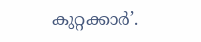കുറ്റക്കാർ’.